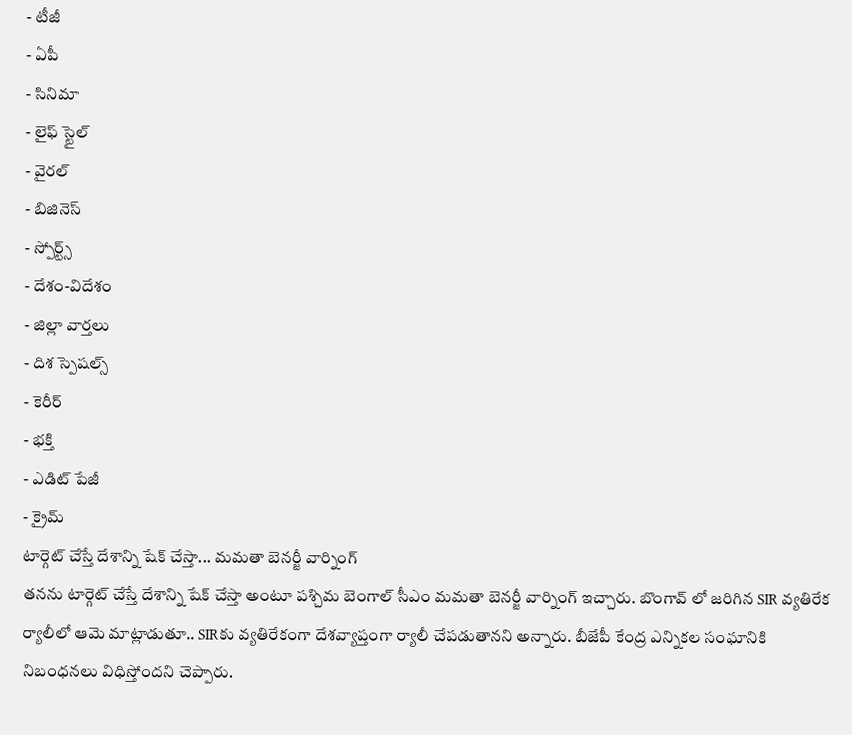- టీజీ
- ఏపీ
- సినిమా
- లైఫ్ స్టైల్
- వైరల్
- బిజినెస్
- స్పోర్ట్స్
- దేశం-విదేశం
- జిల్లా వార్తలు
- దిశ స్పెషల్స్
- కెరీర్
- భక్తి
- ఎడిట్ పేజీ
- క్రైమ్
టార్గెట్ చేస్తే దేశాన్ని షేక్ చేస్తా... మమతా బెనర్జీ వార్నింగ్
తనను టార్గెట్ చేస్తే దేశాన్ని షేక్ చేస్తా అంటూ పశ్చిమ బెంగాల్ సీఎం మమతా బెనర్జీ వార్నింగ్ ఇచ్చారు. బొంగావ్ లో జరిగిన SIR వ్యతిరేక ర్యాలీలో ఆమె మాట్లాడుతూ.. SIRకు వ్యతిరేకంగా దేశవ్యాప్తంగా ర్యాలీ చేపడుతానని అన్నారు. బీజేపీ కేంద్ర ఎన్నికల సంఘానికి నిబంధనలు విధిస్తోందని చెప్పారు.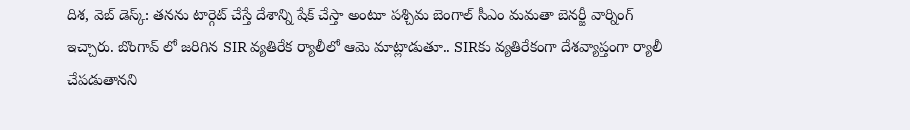దిశ, వెబ్ డెస్క్: తనను టార్గెట్ చేస్తే దేశాన్ని షేక్ చేస్తా అంటూ పశ్చిమ బెంగాల్ సీఎం మమతా బెనర్జీ వార్నింగ్ ఇచ్చారు. బొంగావ్ లో జరిగిన SIR వ్యతిరేక ర్యాలీలో ఆమె మాట్లాడుతూ.. SIRకు వ్యతిరేకంగా దేశవ్యాప్తంగా ర్యాలీ చేపడుతానని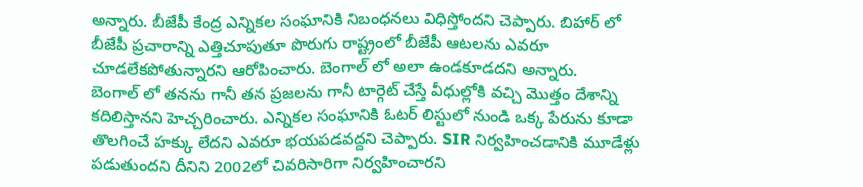అన్నారు. బీజేపీ కేంద్ర ఎన్నికల సంఘానికి నిబంధనలు విధిస్తోందని చెప్పారు. బిహార్ లో బీజేపీ ప్రచారాన్ని ఎత్తిచూపుతూ పొరుగు రాష్ట్రంలో బీజేపీ ఆటలను ఎవరూ చూడలేకపోతున్నారని ఆరోపించారు. బెంగాల్ లో అలా ఉండకూడదని అన్నారు.
బెంగాల్ లో తనను గానీ తన ప్రజలను గానీ టార్గెట్ చేస్తే వీధుల్లోకి వచ్చి మొత్తం దేశాన్ని కదిలిస్తానని హెచ్చరించారు. ఎన్నికల సంఘానికి ఓటర్ లిస్టులో నుండి ఒక్క పేరును కూడా తొలగించే హక్కు లేదని ఎవరూ భయపడవద్దని చెప్పారు. SIR నిర్వహించడానికి మూడేళ్లు పడుతుందని దీనిని 2002లో చివరిసారిగా నిర్వహించారని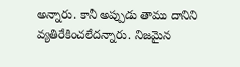అన్నారు. కానీ అప్పుడు తాము దానిని వ్యతిరేకించలేదన్నారు. నిజమైన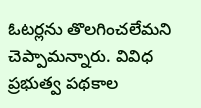ఓటర్లను తొలగించలేమని చెప్పామన్నారు. వివిధ ప్రభుత్వ పథకాల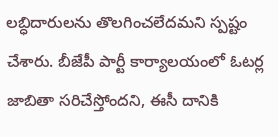లబ్ధిదారులను తొలగించలేదమని స్పష్టం చేశారు. బీజేపీ పార్టీ కార్యాలయంలో ఓటర్ల జాబితా సరిచేస్తోందని, ఈసీ దానికి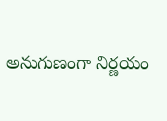అనుగుణంగా నిర్ణయం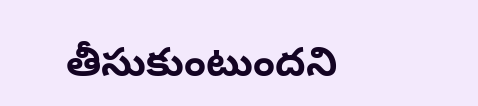తీసుకుంటుందని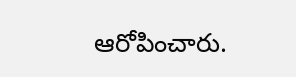ఆరోపించారు.